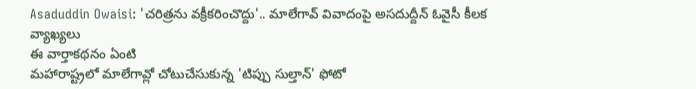Asaduddin Owaisi: 'చరిత్రను వక్రీకరించొద్దు'.. మాలేగావ్ వివాదంపై అసదుద్దీన్ ఓవైసీ కీలక వ్యాఖ్యలు
ఈ వార్తాకథనం ఏంటి
మహారాష్ట్రలో మాలేగావ్లో చోటుచేసుకున్న 'టిప్పు సుల్తాన్' ఫోటో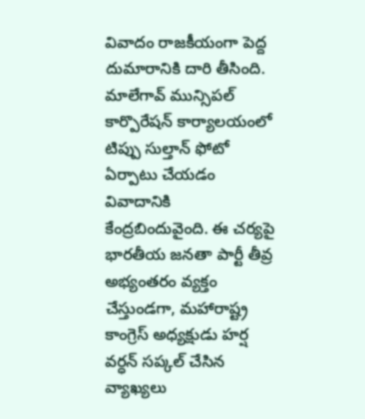వివాదం రాజకీయంగా పెద్ద దుమారానికి దారి తీసింది. మాలేగావ్ మున్సిపల్ కార్పొరేషన్ కార్యాలయంలో టిప్పు సుల్తాన్ ఫోటో ఏర్పాటు చేయడం వివాదానికి కేంద్రబిందువైంది. ఈ చర్యపై భారతీయ జనతా పార్టీ తీవ్ర అభ్యంతరం వ్యక్తం చేస్తుండగా, మహారాష్ట్ర కాంగ్రెస్ అధ్యక్షుడు హర్ష వర్ధన్ సప్కల్ చేసిన వ్యాఖ్యలు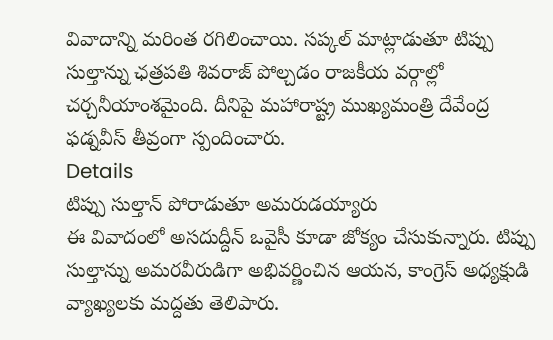వివాదాన్ని మరింత రగిలించాయి. సప్కల్ మాట్లాడుతూ టిప్పు సుల్తాన్ను ఛత్రపతి శివరాజ్ పోల్చడం రాజకీయ వర్గాల్లో చర్చనీయాంశమైంది. దీనిపై మహారాష్ట్ర ముఖ్యమంత్రి దేవేంద్ర ఫడ్నవీస్ తీవ్రంగా స్పందించారు.
Details
టిప్పు సుల్తాన్ పోరాడుతూ అమరుడయ్యారు
ఈ వివాదంలో అసదుద్దీన్ ఒవైసీ కూడా జోక్యం చేసుకున్నారు. టిప్పు సుల్తాన్ను అమరవీరుడిగా అభివర్ణించిన ఆయన, కాంగ్రెస్ అధ్యక్షుడి వ్యాఖ్యలకు మద్దతు తెలిపారు.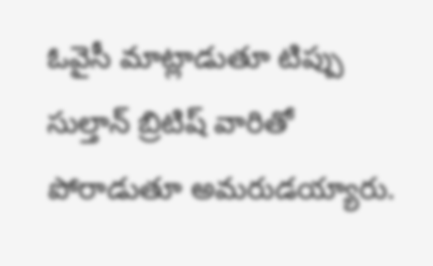ఓవైసీ మాట్లాడుతూ టిప్పు సుల్తాన్ బ్రిటిష్ వారితో పోరాడుతూ అమరుడయ్యారు.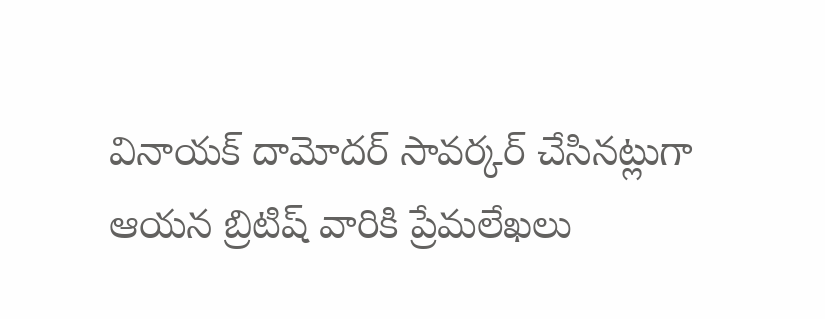వినాయక్ దామోదర్ సావర్కర్ చేసినట్లుగా ఆయన బ్రిటిష్ వారికి ప్రేమలేఖలు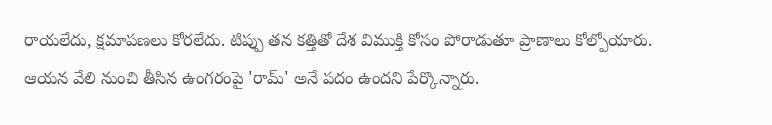రాయలేదు, క్షమాపణలు కోరలేదు. టిప్పు తన కత్తితో దేశ విముక్తి కోసం పోరాడుతూ ప్రాణాలు కోల్పోయారు. ఆయన వేలి నుంచి తీసిన ఉంగరంపై 'రామ్' అనే పదం ఉందని పేర్కొన్నారు.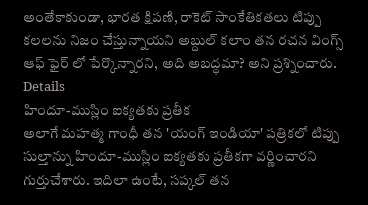అంతేకాకుండా, భారత క్షిపణి, రాకెట్ సాంకేతికతలు టిప్పు కలలను నిజం చేస్తున్నాయని అబ్దుల్ కలాం తన రచన వింగ్స్ ఆఫ్ ఫైర్ లో పేర్కొన్నారని, అది అబద్ధమా? అని ప్రశ్నించారు.
Details
హిందూ-ముస్లిం ఐక్యతకు ప్రతీక
అలాగే మహత్మ గాంధీ తన 'యంగ్ ఇండియా' పత్రికలో టిప్పు సుల్తాన్ను హిందూ-ముస్లిం ఐక్యతకు ప్రతీకగా వర్ణించారని గుర్తుచేశారు. ఇదిలా ఉంటే, సప్కల్ తన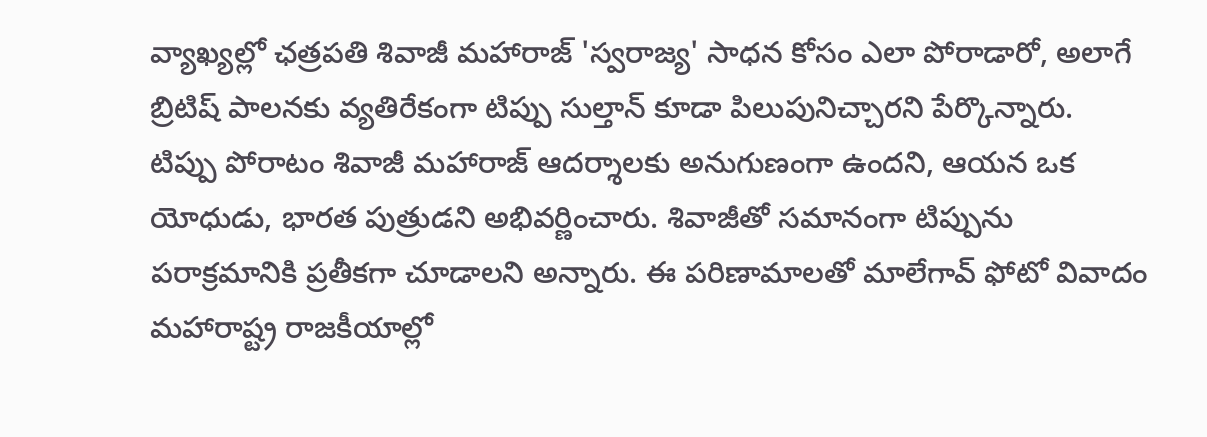వ్యాఖ్యల్లో ఛత్రపతి శివాజీ మహారాజ్ 'స్వరాజ్య' సాధన కోసం ఎలా పోరాడారో, అలాగే బ్రిటిష్ పాలనకు వ్యతిరేకంగా టిప్పు సుల్తాన్ కూడా పిలుపునిచ్చారని పేర్కొన్నారు. టిప్పు పోరాటం శివాజీ మహారాజ్ ఆదర్శాలకు అనుగుణంగా ఉందని, ఆయన ఒక యోధుడు, భారత పుత్రుడని అభివర్ణించారు. శివాజీతో సమానంగా టిప్పును పరాక్రమానికి ప్రతీకగా చూడాలని అన్నారు. ఈ పరిణామాలతో మాలేగావ్ ఫోటో వివాదం మహారాష్ట్ర రాజకీయాల్లో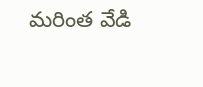మరింత వేడి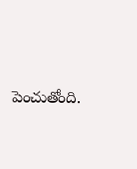పెంచుతోంది.